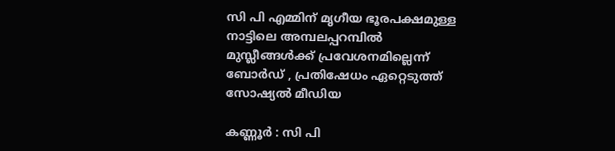സി പി എമ്മിന് മൃഗീയ ഭൂരപക്ഷമുള്ള നാട്ടിലെ അമ്പലപ്പറമ്പിൽ മുസ്ലീങ്ങൾക്ക് പ്രവേശനമില്ലെന്ന് ബോർഡ് , പ്രതിഷേധം ഏറ്റെടുത്ത് സോഷ്യൽ മീഡിയ

കണ്ണൂർ : സി പി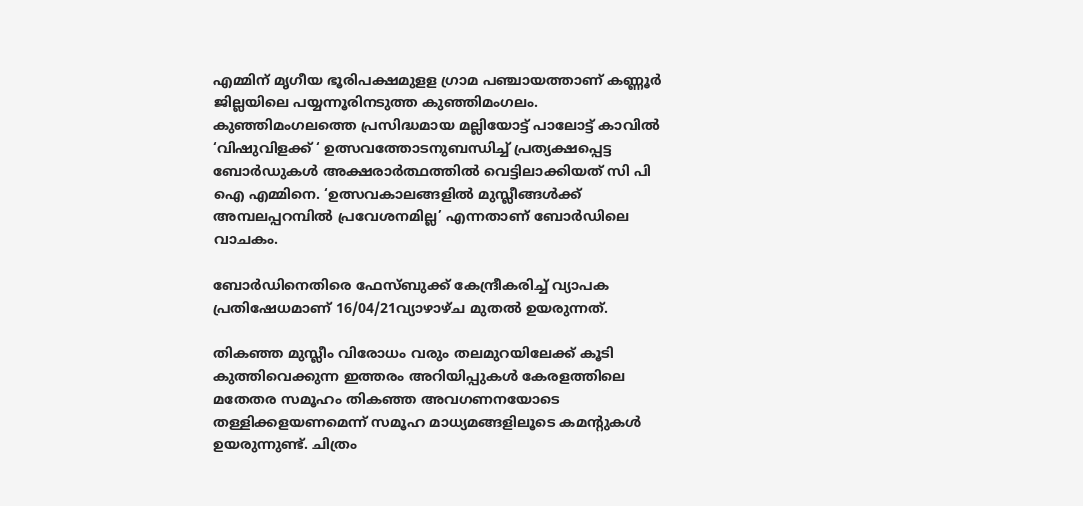എമ്മിന് മൃഗീയ ഭൂരിപക്ഷമുളള ഗ്രാമ പഞ്ചായത്താണ് കണ്ണൂർ ജില്ലയിലെ പയ്യന്നൂരിനടുത്ത കുഞ്ഞിമംഗലം. കുഞ്ഞിമംഗലത്തെ പ്രസിദ്ധമായ മല്ലിയോട്ട് പാലോട്ട് കാവിൽ ‘വിഷുവിളക്ക് ‘ ഉത്സവത്തോടനുബന്ധിച്ച് പ്രത്യക്ഷപ്പെട്ട ബോർഡുകൾ അക്ഷരാർത്ഥത്തിൽ വെട്ടിലാക്കിയത് സി പി ഐ എമ്മിനെ. ‘ഉത്സവകാലങ്ങളില്‍ മുസ്ലീങ്ങള്‍ക്ക് അമ്പലപ്പറമ്പില്‍ പ്രവേശനമില്ല’ എന്നതാണ് ബോർഡിലെ വാചകം.

ബോർഡിനെതിരെ ഫേസ്ബുക്ക് കേന്ദ്രീകരിച്ച് വ്യാപക പ്രതിഷേധമാണ് 16/04/21വ്യാഴാഴ്ച മുതൽ ഉയരുന്നത്.

തികഞ്ഞ മുസ്ലീം വിരോധം വരും തലമുറയിലേക്ക് കൂടി കുത്തിവെക്കുന്ന ഇത്തരം അറിയിപ്പുകള്‍ കേരളത്തിലെ മതേതര സമൂഹം തികഞ്ഞ അവഗണനയോടെ തള്ളിക്കളയണമെന്ന് സമൂഹ മാധ്യമങ്ങളിലൂടെ കമന്റുകള്‍ ഉയരുന്നുണ്ട്. ചിത്രം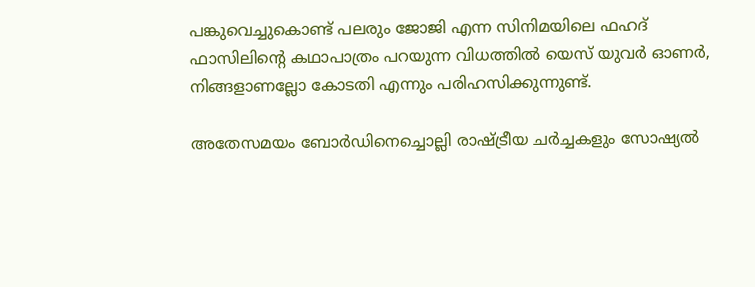പങ്കുവെച്ചുകൊണ്ട് പലരും ജോജി എന്ന സിനിമയിലെ ഫഹദ് ഫാസിലിന്റെ കഥാപാത്രം പറയുന്ന വിധത്തില്‍ യെസ് യുവര്‍ ഓണര്‍, നിങ്ങളാണല്ലോ കോടതി എന്നും പരിഹസിക്കുന്നുണ്ട്.

അതേസമയം ബോര്‍ഡിനെച്ചൊല്ലി രാഷ്ട്രീയ ചര്‍ച്ചകളും സോഷ്യല്‍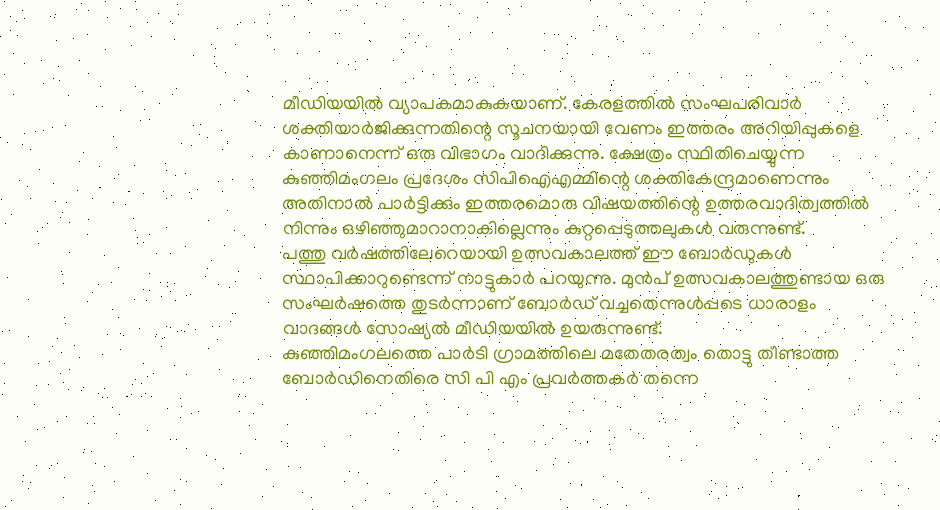മീഡിയയില്‍ വ്യാപകമാകുകയാണ്. കേരളത്തില്‍ സംഘപരിവാര്‍ ശക്തിയാര്‍ജിക്കുന്നതിന്റെ സൂചനയായി വേണം ഇത്തരം അറിയിപ്പുകളെ കാണാനെന്ന് ഒരു വിഭാഗം വാദിക്കുന്നു. ക്ഷേത്രം സ്ഥിതിചെയ്യുന്ന കുഞ്ഞിമംഗലം പ്രദേശം സിപിഐഎമ്മിന്റെ ശക്തികേന്ദ്രമാണെന്നും അതിനാല്‍ പാര്‍ട്ടിക്കും ഇത്തരമൊരു വിഷയത്തിന്റെ ഉത്തരവാദിത്വത്തില്‍ നിന്നും ഒഴിഞ്ഞുമാറാനാകില്ലെന്നും കുറ്റപ്പെടുത്തലുകള്‍ വരുന്നുണ്ട്.
പത്തു വർഷത്തിലേറെയായി ഉത്സവകാലത്ത് ഈ ബോർഡുകൾ സ്ഥാപിക്കാറുണ്ടെന്ന് നാട്ടുകാർ പറയുന്നു. മുൻപ് ഉത്സവകാലത്തുണ്ടായ ഒരു സംഘർഷത്തെ തുടർന്നാണ് ബോർഡ് വച്ചതെന്നുൾപ്പടെ ധാരാളം വാദങ്ങൾ സോഷ്യൽ മീഡിയയിൽ ഉയരുന്നുണ്ട്.
കുഞ്ഞിമംഗലത്തെ പാർടി ഗ്രാമത്തിലെ മതേതരത്വം തൊട്ടു തീണ്ടാത്ത ബോർഡിനെതിരെ സി പി എം പ്രവർത്തകർ തന്നെ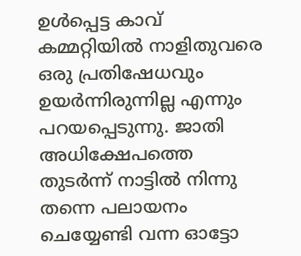ഉൾപ്പെട്ട കാവ് കമ്മറ്റിയിൽ നാളിതുവരെ ഒരു പ്രതിഷേധവും ഉയർന്നിരുന്നില്ല എന്നും പറയപ്പെടുന്നു. ജാതി അധിക്ഷേപത്തെ തുടർന്ന് നാട്ടിൽ നിന്നു തന്നെ പലായനം ചെയ്യേണ്ടി വന്ന ഓട്ടോ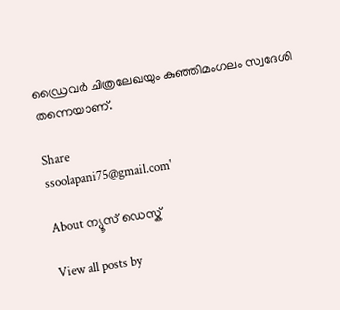ഡ്രൈവർ ചിത്രലേഖയും കുഞ്ഞിമംഗലം സ്വദേശി തന്നെയാണ്.

Share
ssoolapani75@gmail.com'

About ന്യൂസ് ഡെസ്ക്

View all posts by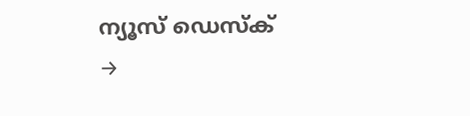ന്യൂസ് ഡെസ്ക് →